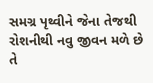સમગ્ર પૃથ્વીને જેના તેજથી રોશનીથી નવુ જીવન મળે છે તે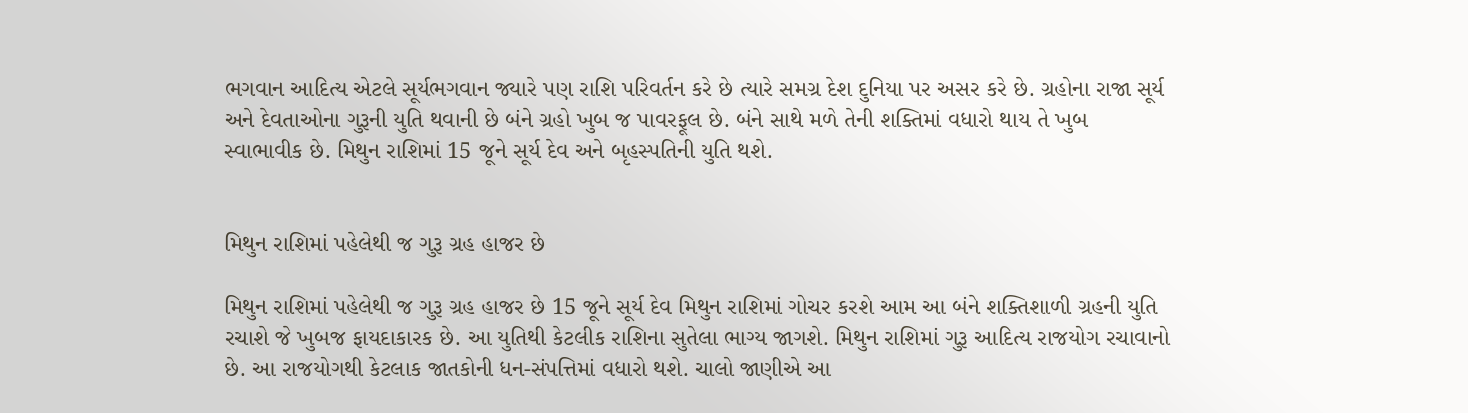ભગવાન આદિત્ય એટલે સૂર્યભગવાન જ્યારે પણ રાશિ પરિવર્તન કરે છે ત્યારે સમગ્ર દેશ દુનિયા પર અસર કરે છે. ગ્રહોના રાજા સૂર્ય અને દેવતાઓના ગુરૂની યુતિ થવાની છે બંને ગ્રહો ખુબ જ પાવરફૂલ છે. બંને સાથે મળે તેની શક્તિમાં વધારો થાય તે ખુબ સ્વાભાવીક છે. મિથુન રાશિમાં 15 જૂને સૂર્ય દેવ અને બૃહસ્પતિની યુતિ થશે.


મિથુન રાશિમાં પહેલેથી જ ગુરૂ ગ્રહ હાજર છે

મિથુન રાશિમાં પહેલેથી જ ગુરૂ ગ્રહ હાજર છે 15 જૂને સૂર્ય દેવ મિથુન રાશિમાં ગોચર કરશે આમ આ બંને શક્તિશાળી ગ્રહની યુતિ રચાશે જે ખુબજ ફાયદાકારક છે. આ યુતિથી કેટલીક રાશિના સુતેલા ભાગ્ય જાગશે. મિથુન રાશિમાં ગુરૂ આદિત્ય રાજયોગ રચાવાનો છે. આ રાજયોગથી કેટલાક જાતકોની ધન-સંપત્તિમાં વધારો થશે. ચાલો જાણીએ આ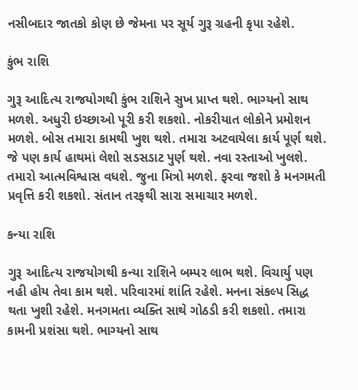નસીબદાર જાતકો કોણ છે જેમના પર સૂર્ય ગુરૂ ગ્રહની કૃપા રહેશે.

કુંભ રાશિ

ગુરૂ આદિત્ય રાજયોગથી કુંભ રાશિને સુખ પ્રાપ્ત થશે. ભાગ્યનો સાથ મળશે. અધુરી ઇચ્છાઓ પૂરી કરી શકશો. નોકરીયાત લોકોને પ્રમોશન મળશે. બોસ તમારા કામથી ખુશ થશે. તમારા અટવાયેલા કાર્ય પૂર્ણ થશે. જે પણ કાર્ય હાથમાં લેશો સડસડાટ પુર્ણ થશે. નવા રસ્તાઓ ખુલશે. તમારો આત્મવિશ્વાસ વધશે. જુના મિત્રો મળશે. ફરવા જશો કે મનગમતી પ્રવૃત્તિ કરી શકશો. સંતાન તરફથી સારા સમાચાર મળશે.

કન્યા રાશિ

ગુરૂ આદિત્ય રાજયોગથી કન્યા રાશિને બમ્પર લાભ થશે. વિચાર્યુ પણ નહી હોય તેવા કામ થશે. પરિવારમાં શાંતિ રહેશે. મનના સંકલ્પ સિદ્ધ થતા ખુશી રહેશે. મનગમતા વ્યક્તિ સાથે ગોઠડી કરી શકશો. તમારા કામની પ્રશંસા થશે. ભાગ્યનો સાથ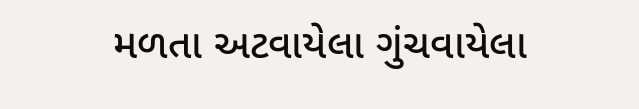મળતા અટવાયેલા ગુંચવાયેલા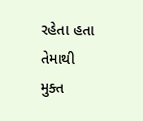રહેતા હતા તેમાથી મુક્ત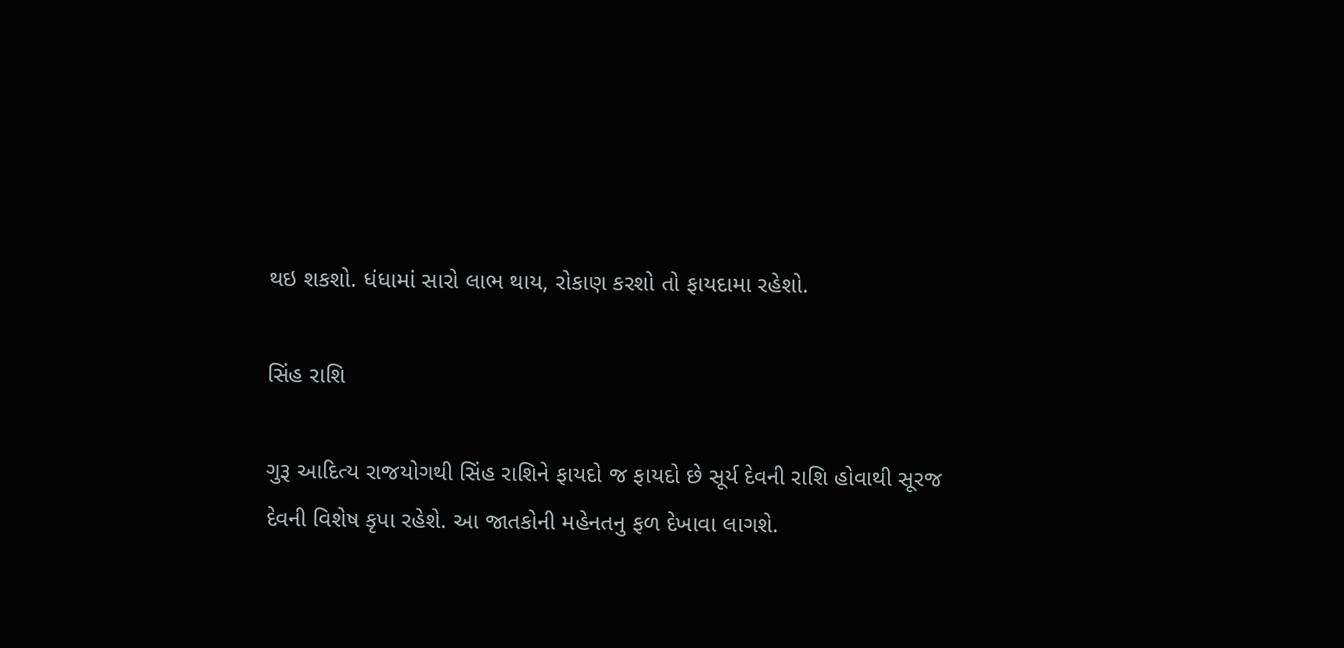થઇ શકશો. ધંધામાં સારો લાભ થાય, રોકાણ કરશો તો ફાયદામા રહેશો.

સિંહ રાશિ

ગુરૂ આદિત્ય રાજયોગથી સિંહ રાશિને ફાયદો જ ફાયદો છે સૂર્ય દેવની રાશિ હોવાથી સૂરજ દેવની વિશેષ કૃપા રહેશે. આ જાતકોની મહેનતનુ ફળ દેખાવા લાગશે.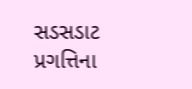સડસડાટ પ્રગત્તિના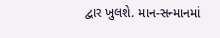દ્વાર ખુલશે. માન-સન્માનમાં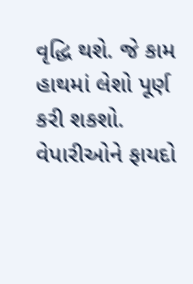વૃદ્ધિ થશે. જે કામ હાથમાં લેશો પૂર્ણ કરી શકશો. વેપારીઓને ફાયદો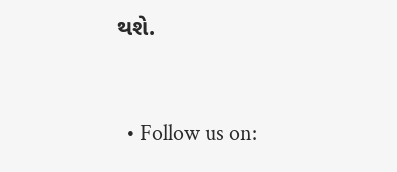થશે.


  • Follow us on: